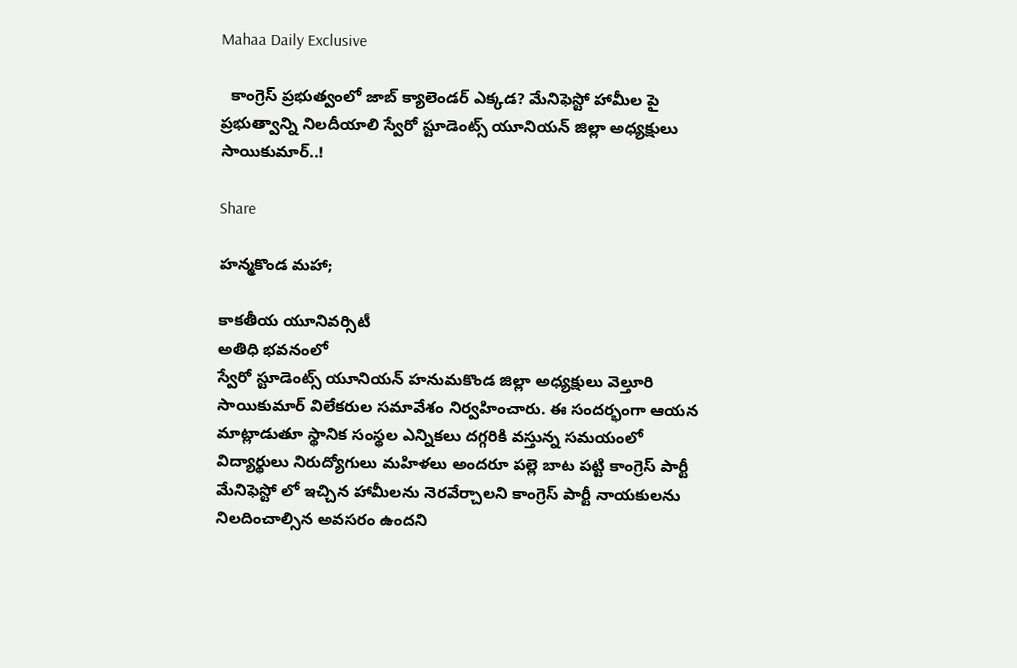Mahaa Daily Exclusive

  కాంగ్రెస్ ప్రభుత్వంలో జాబ్ క్యాలెండర్ ఎక్కడ? మేనిఫెస్టో హామీల పై ప్రభుత్వాన్ని నిలదీయాలి స్వేరో స్టూడెంట్స్ యూనియన్ జిల్లా అధ్యక్షులు సాయికుమార్..!

Share

హన్మకొండ మహా;

కాకతీయ యూనివర్సిటీ
అతిధి భవనంలో
స్వేరో స్టూడెంట్స్ యూనియన్ హనుమకొండ జిల్లా అధ్యక్షులు వెల్తూరి సాయికుమార్ విలేకరుల సమావేశం నిర్వహించారు. ఈ సందర్భంగా ఆయన మాట్లాడుతూ స్థానిక సంస్థల ఎన్నికలు దగ్గరికి వస్తున్న సమయంలో విద్యార్థులు నిరుద్యోగులు మహిళలు అందరూ పల్లె బాట పట్టి కాంగ్రెస్ పార్టీ మేనిఫెస్టో లో ఇచ్చిన హామీలను నెరవేర్చాలని కాంగ్రెస్ పార్టీ నాయకులను నిలదించాల్సిన అవసరం ఉందని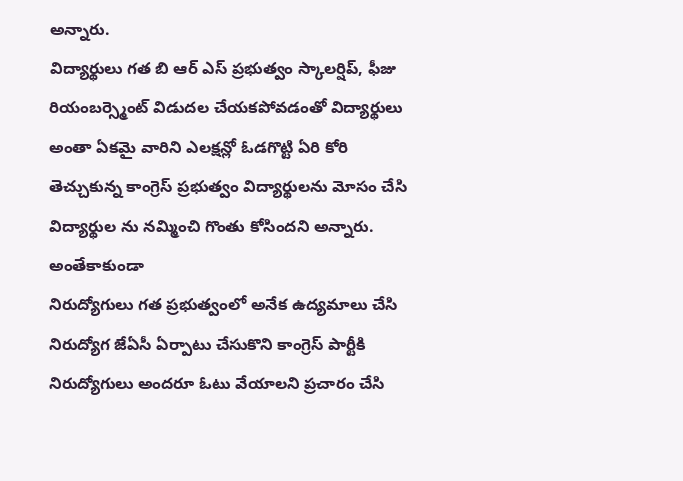అన్నారు.
విద్యార్థులు గత బి ఆర్ ఎస్ ప్రభుత్వం స్కాలర్షిప్, ఫీజు రియంబర్స్మెంట్ విడుదల చేయకపోవడంతో విద్యార్థులు అంతా ఏకమై వారిని ఎలక్షన్లో ఓడగొట్టి ఏరి కోరి తెచ్చుకున్న కాంగ్రెస్ ప్రభుత్వం విద్యార్థులను మోసం చేసి విద్యార్థుల ను నమ్మించి గొంతు కోసిందని అన్నారు. అంతేకాకుండా
నిరుద్యోగులు గత ప్రభుత్వంలో అనేక ఉద్యమాలు చేసి నిరుద్యోగ జేఏసీ ఏర్పాటు చేసుకొని కాంగ్రెస్ పార్టీకి నిరుద్యోగులు అందరూ ఓటు వేయాలని ప్రచారం చేసి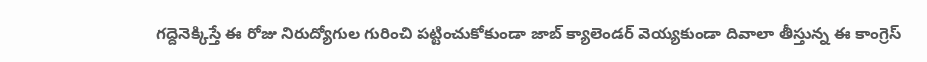గద్దెనెక్కిస్తే ఈ రోజు నిరుద్యోగుల గురించి పట్టించుకోకుండా జాబ్ క్యాలెండర్ వెయ్యకుండా దివాలా తీస్తున్న ఈ కాంగ్రెస్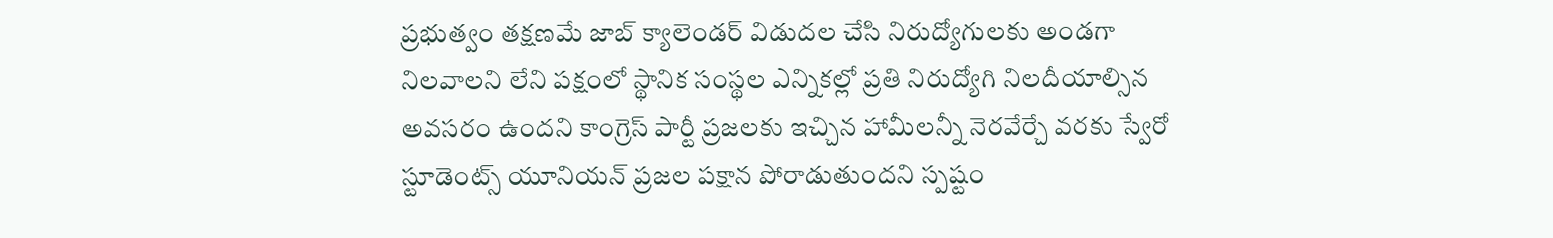ప్రభుత్వం తక్షణమే జాబ్ క్యాలెండర్ విడుదల చేసి నిరుద్యోగులకు అండగా నిలవాలని లేని పక్షంలో స్థానిక సంస్థల ఎన్నికల్లో ప్రతి నిరుద్యోగి నిలదీయాల్సిన అవసరం ఉందని కాంగ్రెస్ పార్టీ ప్రజలకు ఇచ్చిన హామీలన్నీ నెరవేర్చే వరకు స్వేరో స్టూడెంట్స్ యూనియన్ ప్రజల పక్షాన పోరాడుతుందని స్పష్టం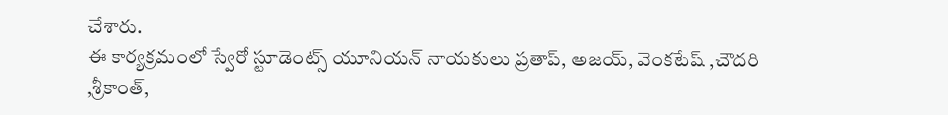చేశారు.
ఈ కార్యక్రమంలో స్వేరో స్టూడెంట్స్ యూనియన్ నాయకులు ప్రతాప్, అజయ్, వెంకటేష్ ,చౌదరి ,శ్రీకాంత్,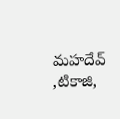మహదేవ్ ,టికాజి,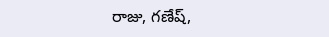రాజు, గణేష్,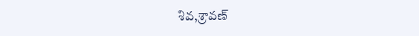శివ,శ్రావణ్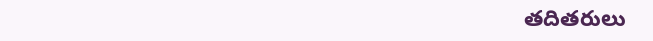తదితరులు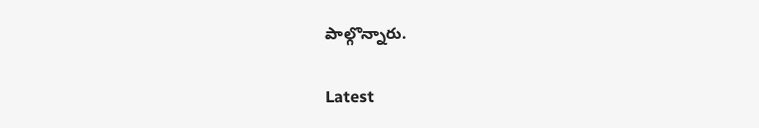పాల్గొన్నారు.

Latest